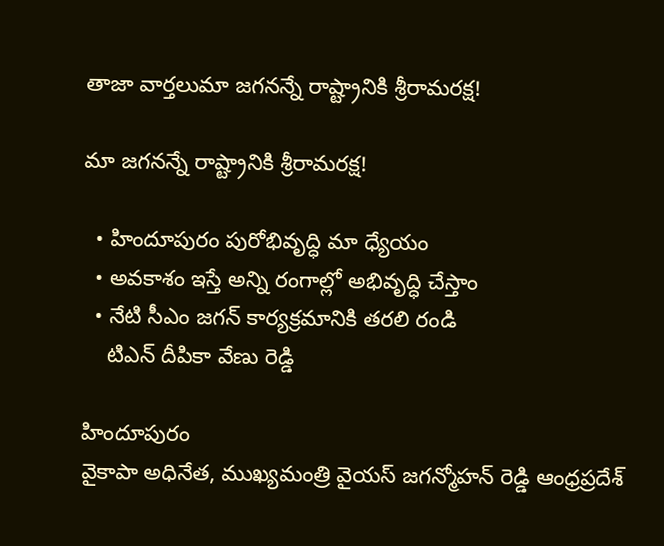తాజా వార్తలుమా జగనన్నే రాష్ట్రానికి శ్రీరామరక్ష!

మా జగనన్నే రాష్ట్రానికి శ్రీరామరక్ష!

  • హిందూపురం పురోభివృద్ధి మా ధ్యేయం
  • అవకాశం ఇస్తే అన్ని రంగాల్లో అభివృద్ధి చేస్తాం
  • నేటి సీఎం జగన్ కార్యక్రమానికి తరలి రండి
    టిఎన్ దీపికా వేణు రెడ్డి

హిందూపురం
వైకాపా అధినేత, ముఖ్యమంత్రి వైయస్ జగన్మోహన్ రెడ్డి ఆంధ్రప్రదేశ్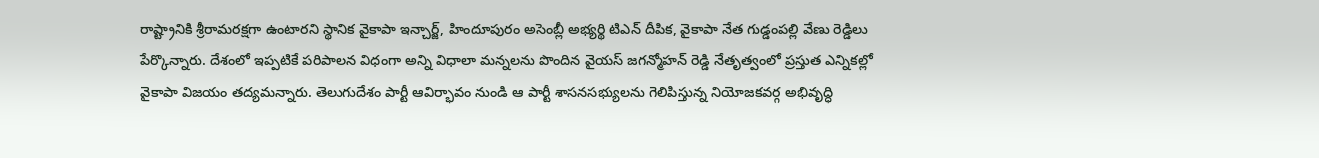రాష్ట్రానికి శ్రీరామరక్షగా ఉంటారని స్థానిక వైకాపా ఇన్చార్జ్, హిందూపురం అసెంబ్లీ అభ్యర్థి టిఎన్ దీపిక, వైకాపా నేత గుడ్డంపల్లి వేణు రెడ్డిలు పేర్కొన్నారు. దేశంలో ఇప్పటికే పరిపాలన విధంగా అన్ని విధాలా మన్నలను పొందిన వైయస్ జగన్మోహన్ రెడ్డి నేతృత్వంలో ప్రస్తుత ఎన్నికల్లో వైకాపా విజయం తద్యమన్నారు. తెలుగుదేశం పార్టీ ఆవిర్భావం నుండి ఆ పార్టీ శాసనసభ్యులను గెలిపిస్తున్న నియోజకవర్గ అభివృద్ధి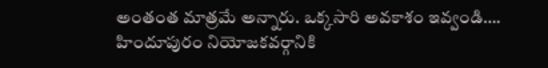అంతంత మాత్రమే అన్నారు. ఒక్కసారి అవకాశం ఇవ్వండి…. హిందూపురం నియోజకవర్గానికి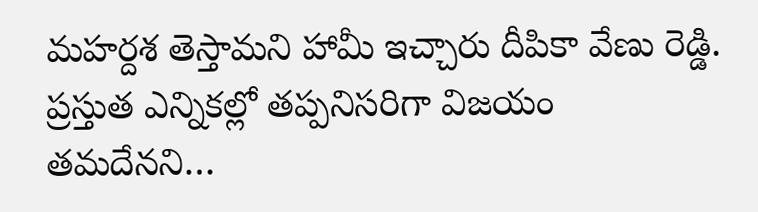మహర్దశ తెస్తామని హామీ ఇచ్చారు దీపికా వేణు రెడ్డి. ప్రస్తుత ఎన్నికల్లో తప్పనిసరిగా విజయం తమదేనని…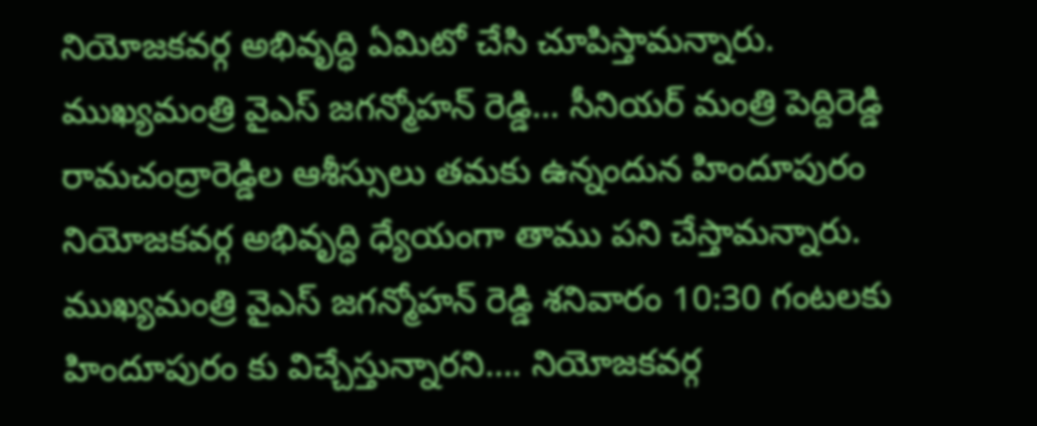నియోజకవర్గ అభివృద్ధి ఏమిటో చేసి చూపిస్తామన్నారు. ముఖ్యమంత్రి వైఎస్ జగన్మోహన్ రెడ్డి… సీనియర్ మంత్రి పెద్దిరెడ్డి రామచంద్రారెడ్డిల ఆశీస్సులు తమకు ఉన్నందున హిందూపురం నియోజకవర్గ అభివృద్ధి ధ్యేయంగా తాము పని చేస్తామన్నారు. ముఖ్యమంత్రి వైఎస్ జగన్మోహన్ రెడ్డి శనివారం 10:30 గంటలకు హిందూపురం కు విచ్చేస్తున్నారని…. నియోజకవర్గ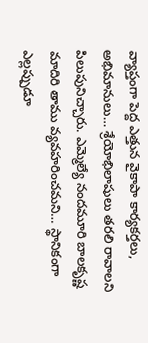వ్యాప్తంగా పెద్ద ఎత్తున వైకాపా కార్యకర్తలు, అభిమానులు… శ్రేయోభిలాషులు తరలి రావాలని పిలుపునిచ్చారు. ఎమ్మెల్యే నందమూరి బాలకృష్ణ మాదిరి తాము వ్యవహరించమని… స్థానికంగా ఎల్లప్పుడూ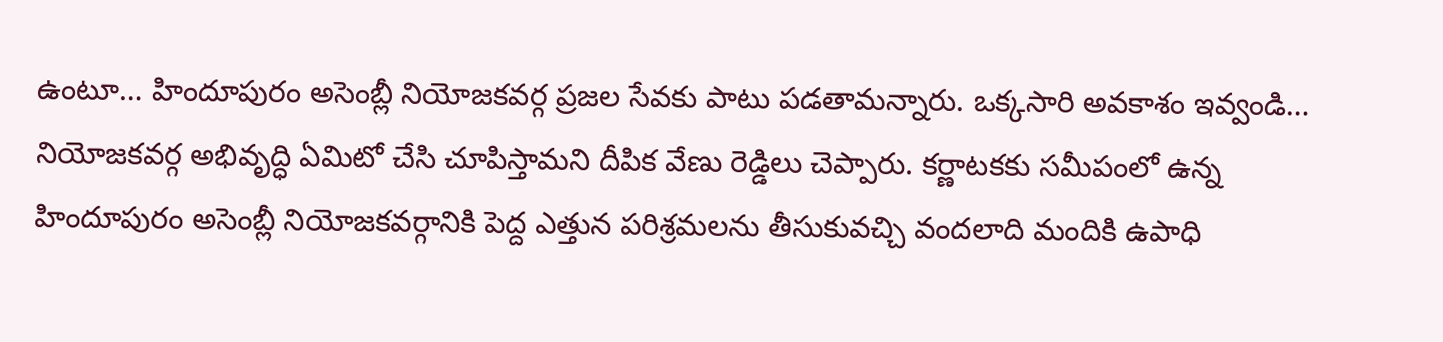ఉంటూ… హిందూపురం అసెంబ్లీ నియోజకవర్గ ప్రజల సేవకు పాటు పడతామన్నారు. ఒక్కసారి అవకాశం ఇవ్వండి… నియోజకవర్గ అభివృద్ధి ఏమిటో చేసి చూపిస్తామని దీపిక వేణు రెడ్డిలు చెప్పారు. కర్ణాటకకు సమీపంలో ఉన్న హిందూపురం అసెంబ్లీ నియోజకవర్గానికి పెద్ద ఎత్తున పరిశ్రమలను తీసుకువచ్చి వందలాది మందికి ఉపాధి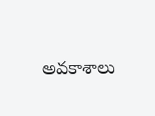అవకాశాలు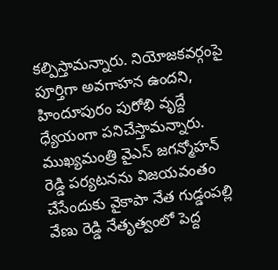కల్పిస్తామన్నారు. నియోజకవర్గంపై పూర్తిగా అవగాహన ఉందని, హిందూపురం పురోభి వృద్దే ధ్యేయంగా పనిచేస్తామన్నారు. ముఖ్యమంత్రి వైఎస్ జగన్మోహన్ రెడ్డి పర్యటనను విజయవంతం చేసేందుకు వైకాపా నేత గుడ్డంపల్లి వేణు రెడ్డి నేతృత్వంలో పెద్ద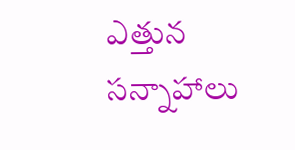ఎత్తున సన్నాహాలు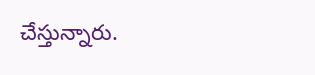చేస్తున్నారు.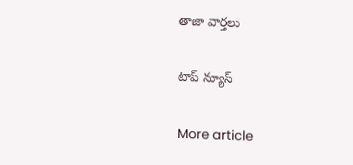తాజా వార్తలు

టాప్ న్యూస్

More article